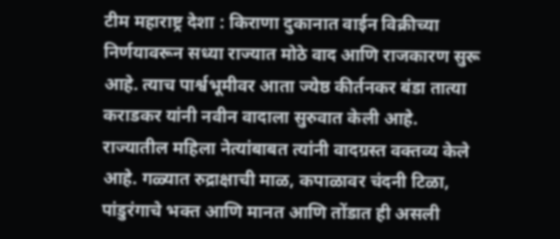टीम महाराष्ट्र देशा : किराणा दुकानात वाईन विक्रीच्या निर्णयावरून सध्या राज्यात मोठे वाद आणि राजकारण सुरू आहे. त्याच पार्श्वभूमीवर आता ज्येष्ठ कीर्तनकर बंडा तात्या कराडकर यांनी नवीन वादाला सुरुवात केली आहे. राज्यातील महिला नेत्यांबाबत त्यांनी वादग्रस्त वक्तव्य केले आहे. गळ्यात रुद्राक्षाची माळ, कपाळावर चंदनी टिळा, पांडुरंगाचे भक्त आणि मानत आणि तोंडात ही असली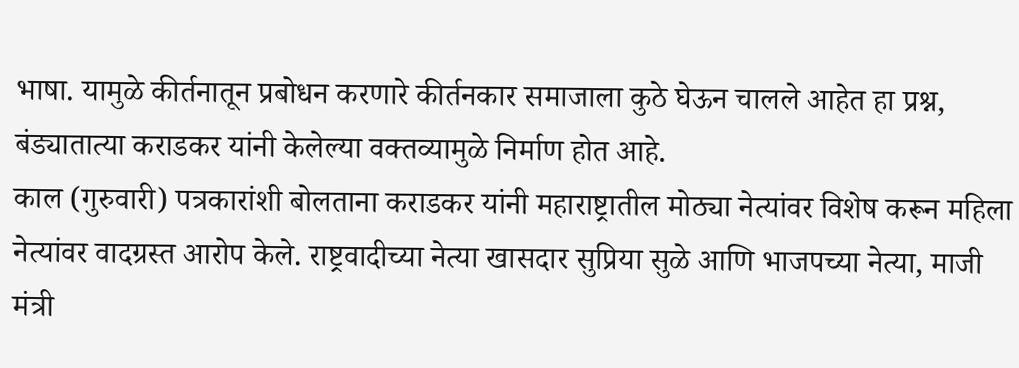भाषा. यामुळे कीर्तनातून प्रबोधन करणारे कीर्तनकार समाजाला कुठे घेऊन चालले आहेत हा प्रश्न, बंड्यातात्या कराडकर यांनी केलेल्या वक्तव्यामुळे निर्माण होत आहे.
काल (गुरुवारी) पत्रकारांशी बोलताना कराडकर यांनी महाराष्ट्रातील मोठ्या नेत्यांवर विशेष करून महिला नेत्यांवर वादग्रस्त आरोप केले. राष्ट्रवादीच्या नेत्या खासदार सुप्रिया सुळे आणि भाजपच्या नेत्या, माजी मंत्री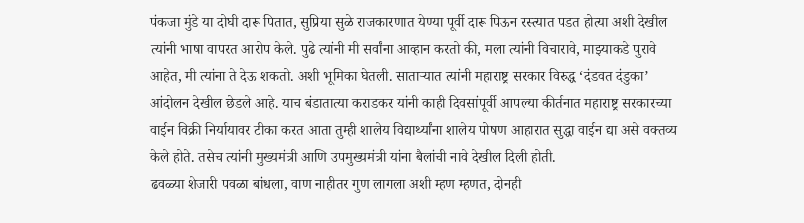पंकजा मुंडे या दोघी दारू पितात, सुप्रिया सुळे राजकारणात येण्या पूर्वी दारू पिऊन रस्त्यात पडत होत्या अशी देखील त्यांनी भाषा वापरत आरोप केले. पुढे त्यांनी मी सर्वांना आव्हान करतो की, मला त्यांनी विचारावे, माझ्याकडे पुरावे आहेत, मी त्यांना ते देऊ शकतो. अशी भूमिका घेतली. साताऱ्यात त्यांनी महाराष्ट्र सरकार विरुद्ध ‘दंडवत दंडुका’ आंदोलन देखील छेडले आहे. याच बंडातात्या कराडकर यांनी काही दिवसांपूर्वी आपल्या कीर्तनात महाराष्ट्र सरकारच्या वाईन विक्री निर्यायावर टीका करत आता तुम्ही शालेय विद्यार्थ्यांना शालेय पोषण आहारात सुद्धा वाईन द्या असे वक्तव्य केले होते. तसेच त्यांनी मुख्यमंत्री आणि उपमुख्यमंत्री यांना बैलांची नावे देखील दिली होती.
ढवळ्या शेजारी पवळा बांधला, वाण नाहीतर गुण लागला अशी म्हण म्हणत, दोनही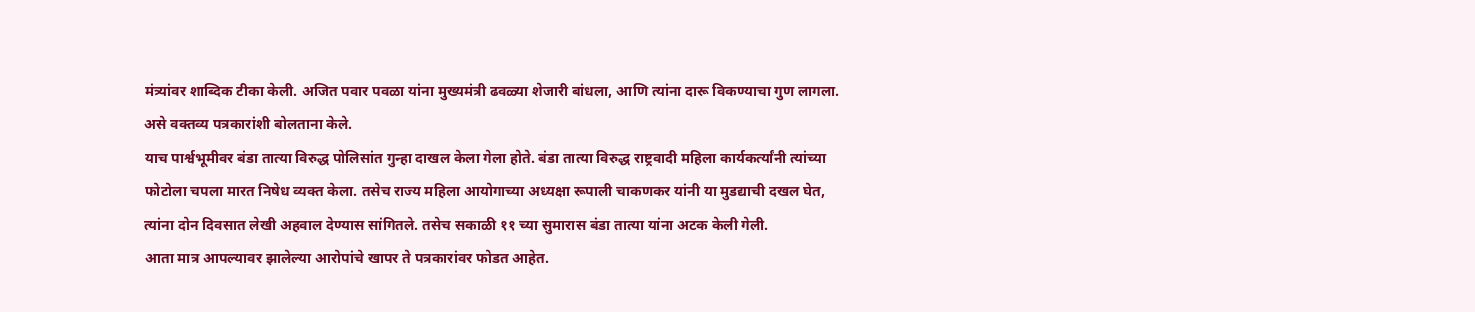मंत्र्यांवर शाब्दिक टीका केली. अजित पवार पवळा यांना मुख्यमंत्री ढवळ्या शेजारी बांधला, आणि त्यांना दारू विकण्याचा गुण लागला. असे वक्तव्य पत्रकारांशी बोलताना केले.
याच पार्श्वभूमीवर बंडा तात्या विरुद्ध पोलिसांत गुन्हा दाखल केला गेला होते. बंडा तात्या विरुद्ध राष्ट्रवादी महिला कार्यकर्त्यांनी त्यांच्या फोटोला चपला मारत निषेध व्यक्त केला. तसेच राज्य महिला आयोगाच्या अध्यक्षा रूपाली चाकणकर यांनी या मुडद्याची दखल घेत, त्यांना दोन दिवसात लेखी अहवाल देण्यास सांगितले. तसेच सकाळी ११ च्या सुमारास बंडा तात्या यांना अटक केली गेली.
आता मात्र आपल्यावर झालेल्या आरोपांचे खापर ते पत्रकारांवर फोडत आहेत.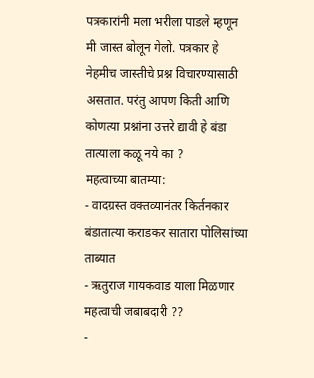पत्रकारांनी मला भरीला पाडले म्हणून मी जास्त बोलून गेलो. पत्रकार हे नेहमीच जास्तीचे प्रश्न विचारण्यासाठी असतात. परंतु आपण किती आणि कोणत्या प्रश्नांना उत्तरे द्यावी हे बंडा तात्याला कळू नये का ?
महत्वाच्या बातम्या:
- वादग्रस्त वक्तव्यानंतर किर्तनकार बंडातात्या कराडकर सातारा पोलिसांच्या ताब्यात
- ऋतुराज गायकवाड याला मिळणार महत्वाची जबाबदारी ??
-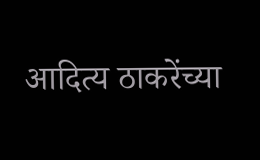आदित्य ठाकरेंच्या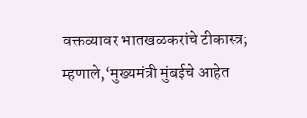वक्तव्यावर भातखळकरांचे टीकास्त्र; म्हणाले,‘मुख्यमंत्री मुंबईचे आहेत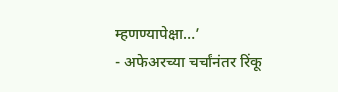म्हणण्यापेक्षा…’
- अफेअरच्या चर्चांनंतर रिंकू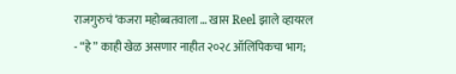राजगुरुचं ‘कजरा महोब्बतवाला … खास Reel झाले व्हायरल
- “हे” काही खेळ असणार नाहीत २०२८ ऑलिंपिकचा भाग;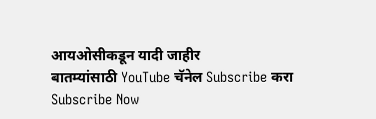आयओसीकडून यादी जाहीर
बातम्यांसाठी YouTube चॅनेल Subscribe करा
Subscribe Now